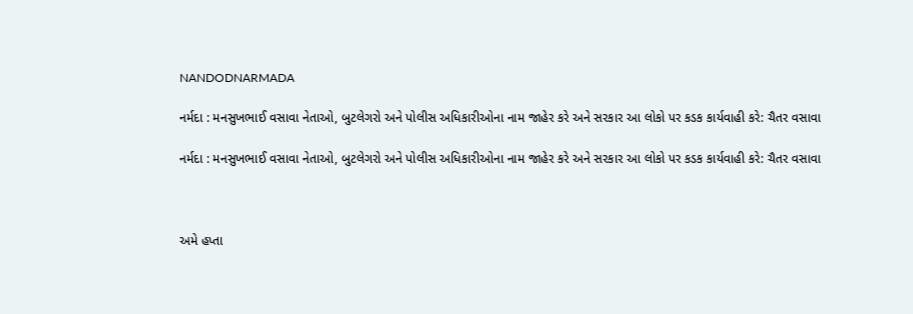NANDODNARMADA

નર્મદા : મનસુખભાઈ વસાવા નેતાઓ, બુટલેગરો અને પોલીસ અધિકારીઓના નામ જાહેર કરે અને સરકાર આ લોકો પર કડક કાર્યવાહી કરે: ચૈતર વસાવા

નર્મદા : મનસુખભાઈ વસાવા નેતાઓ, બુટલેગરો અને પોલીસ અધિકારીઓના નામ જાહેર કરે અને સરકાર આ લોકો પર કડક કાર્યવાહી કરે: ચૈતર વસાવા



અમે હપ્તા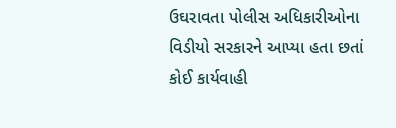ઉઘરાવતા પોલીસ અધિકારીઓના વિડીયો સરકારને આપ્યા હતા છતાં કોઈ કાર્યવાહી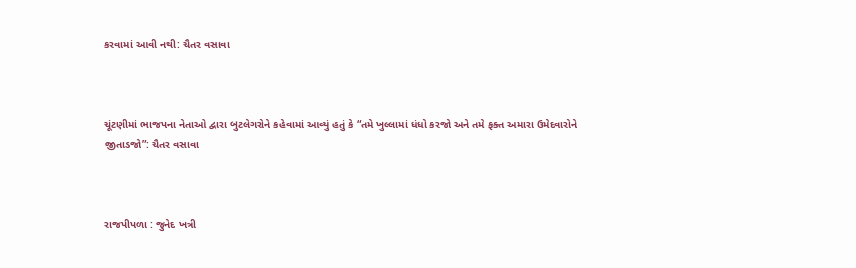કરવામાં આવી નથી: ચૈતર વસાવા



ચૂંટણીમાં ભાજપના નેતાઓ દ્વારા બુટલેગરોને કહેવામાં આવ્યું હતું કે “તમે ખુલ્લામાં ધંધો કરજો અને તમે ફક્ત અમારા ઉમેદવારોને જીતાડજો”: ચૈતર વસાવા



રાજપીપળા : જુનેદ ખત્રી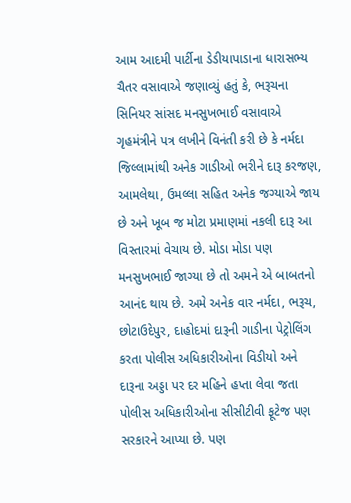આમ આદમી પાર્ટીના ડેડીયાપાડાના ધારાસભ્ય ચૈતર વસાવાએ જણાવ્યું હતું કે, ભરૂચના સિનિયર સાંસદ મનસુખભાઈ વસાવાએ ગૃહમંત્રીને પત્ર લખીને વિનંતી કરી છે કે નર્મદા જિલ્લામાંથી અનેક ગાડીઓ ભરીને દારૂ કરજણ, આમલેથા, ઉમલ્લા સહિત અનેક જગ્યાએ જાય છે અને ખૂબ જ મોટા પ્રમાણમાં નકલી દારૂ આ વિસ્તારમાં વેચાય છે. મોડા મોડા પણ મનસુખભાઈ જાગ્યા છે તો અમને એ બાબતનો આનંદ થાય છે. અમે અનેક વાર નર્મદા, ભરૂચ, છોટાઉદેપુર, દાહોદમાં દારૂની ગાડીના પેટ્રોલિંગ કરતા પોલીસ અધિકારીઓના વિડીયો અને દારૂના અડ્ડા પર દર મહિને હપ્તા લેવા જતા પોલીસ અધિકારીઓના સીસીટીવી ફૂટેજ પણ સરકારને આપ્યા છે. પણ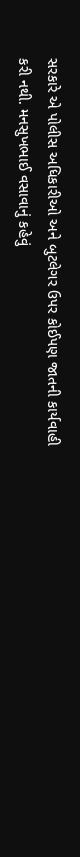સરકારે એ પોલીસ અધિકારીઓ અને બુટલેગર ઉપર કોઈપણ જાતની કાર્યવાહી કરી નથી. મનસુખભાઈ વસાવાનું કહેવું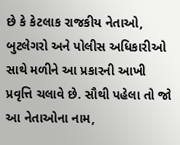છે કે કેટલાક રાજકીય નેતાઓ, બુટલેગરો અને પોલીસ અધિકારીઓ સાથે મળીને આ પ્રકારની આખી પ્રવૃત્તિ ચલાવે છે. સૌથી પહેલા તો જો આ નેતાઓના નામ,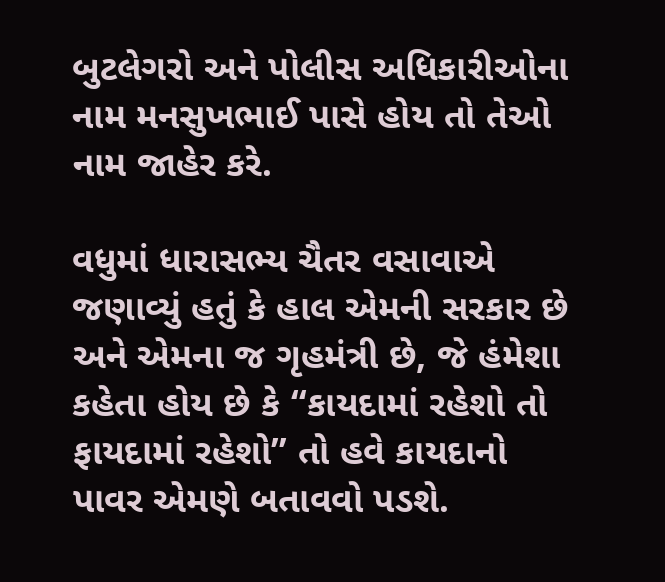બુટલેગરો અને પોલીસ અધિકારીઓના નામ મનસુખભાઈ પાસે હોય તો તેઓ નામ જાહેર કરે.

વધુમાં ધારાસભ્ય ચૈતર વસાવાએ જણાવ્યું હતું કે હાલ એમની સરકાર છે અને એમના જ ગૃહમંત્રી છે, જે હંમેશા કહેતા હોય છે કે “કાયદામાં રહેશો તો ફાયદામાં રહેશો” તો હવે કાયદાનો પાવર એમણે બતાવવો પડશે.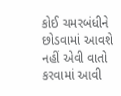કોઈ ચમરબંધીને છોડવામાં આવશે નહીં એવી વાતો કરવામાં આવી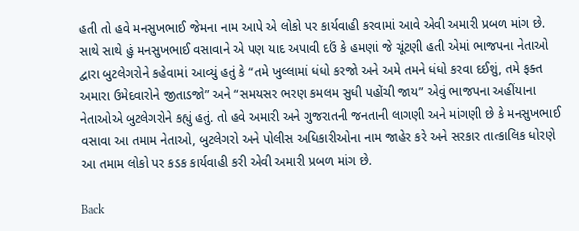હતી તો હવે મનસુખભાઈ જેમના નામ આપે એ લોકો પર કાર્યવાહી કરવામાં આવે એવી અમારી પ્રબળ માંગ છે. સાથે સાથે હું મનસુખભાઈ વસાવાને એ પણ યાદ અપાવી દઉં કે હમણાં જે ચૂંટણી હતી એમાં ભાજપના નેતાઓ દ્વારા બુટલેગરોને કહેવામાં આવ્યું હતું કે “તમે ખુલ્લામાં ધંધો કરજો અને અમે તમને ધંધો કરવા દઈશું, તમે ફક્ત અમારા ઉમેદવારોને જીતાડજો” અને “સમયસર ભરણ કમલમ સુધી પહોંચી જાય” એવું ભાજપના અહીંયાના નેતાઓએ બુટલેગરોને કહ્યું હતું. તો હવે અમારી અને ગુજરાતની જનતાની લાગણી અને માંગણી છે કે મનસુખભાઈ વસાવા આ તમામ નેતાઓ, બુટલેગરો અને પોલીસ અધિકારીઓના નામ જાહેર કરે અને સરકાર તાત્કાલિક ધોરણે આ તમામ લોકો પર કડક કાર્યવાહી કરી એવી અમારી પ્રબળ માંગ છે.

Back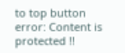to top button
error: Content is protected !!